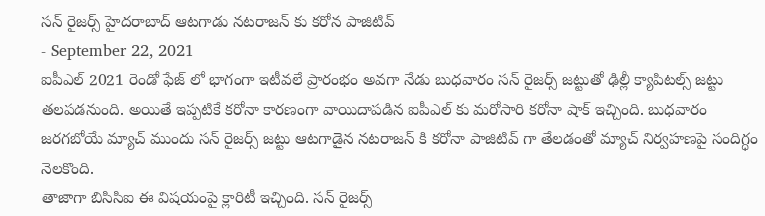సన్ రైజర్స్ హైదరాబాద్ ఆటగాడు నటరాజన్ కు కరోన పాజిటివ్
- September 22, 2021
ఐపీఎల్ 2021 రెండో ఫేజ్ లో భాగంగా ఇటీవలే ప్రారంభం అవగా నేడు బుధవారం సన్ రైజర్స్ జట్టుతో ఢిల్లీ క్యాపిటల్స్ జట్టు తలపడనుంది. అయితే ఇప్పటికే కరోనా కారణంగా వాయిదాపడిన ఐపీఎల్ కు మరోసారి కరోనా షాక్ ఇచ్చింది. బుధవారం జరగబోయే మ్యాచ్ ముందు సన్ రైజర్స్ జట్టు ఆటగాడైన నటరాజన్ కి కరోనా పాజిటివ్ గా తేలడంతో మ్యాచ్ నిర్వహణపై సందిగ్ధం నెలకొంది.
తాజాగా బిసిసిఐ ఈ విషయంపై క్లారిటీ ఇచ్చింది. సన్ రైజర్స్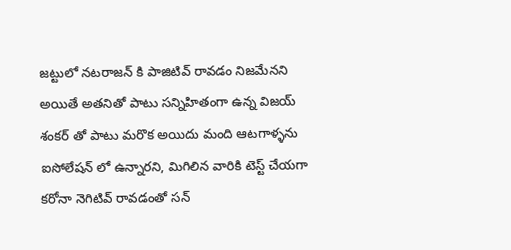జట్టులో నటరాజన్ కి పాజిటివ్ రావడం నిజమేనని అయితే అతనితో పాటు సన్నిహితంగా ఉన్న విజయ్ శంకర్ తో పాటు మరొక అయిదు మంది ఆటగాళ్ళను ఐసోలేషన్ లో ఉన్నారని, మిగిలిన వారికి టెస్ట్ చేయగా కరోనా నెగిటివ్ రావడంతో సన్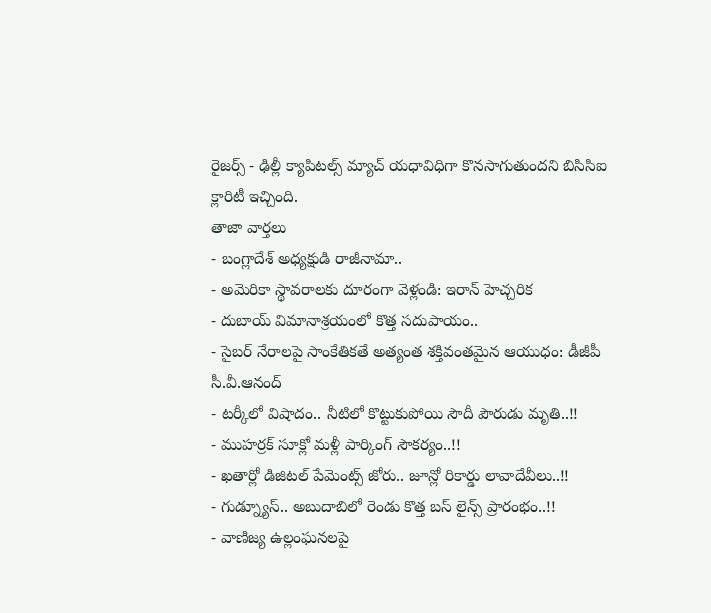రైజర్స్ - ఢిల్లీ క్యాపిటల్స్ మ్యాచ్ యధావిధిగా కొనసాగుతుందని బిసిసిఐ క్లారిటీ ఇచ్చింది.
తాజా వార్తలు
- బంగ్లాదేశ్ అధ్యక్షుడి రాజీనామా..
- అమెరికా స్థావరాలకు దూరంగా వెళ్లండి: ఇరాన్ హెచ్చరిక
- దుబాయ్ విమానాశ్రయంలో కొత్త సదుపాయం..
- సైబర్ నేరాలపై సాంకేతికతే అత్యంత శక్తివంతమైన ఆయుధం: డీజీపీ సీ.వీ.ఆనంద్
- టర్కీలో విషాదం.. నీటిలో కొట్టుకుపోయి సౌదీ పౌరుడు మృతి..!!
- ముహర్రక్ సూక్లో మళ్లీ పార్కింగ్ సౌకర్యం..!!
- ఖతార్లో డిజిటల్ పేమెంట్స్ జోరు.. జూన్లో రికార్డు లావాదేవీలు..!!
- గుడ్న్యూస్.. అబుదాబిలో రెండు కొత్త బస్ లైన్స్ ప్రారంభం..!!
- వాణిజ్య ఉల్లంఘనలపై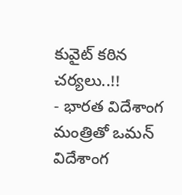కువైట్ కఠిన చర్యలు..!!
- భారత విదేశాంగ మంత్రితో ఒమన్ విదేశాంగ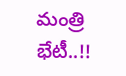మంత్రి భేటీ..!!